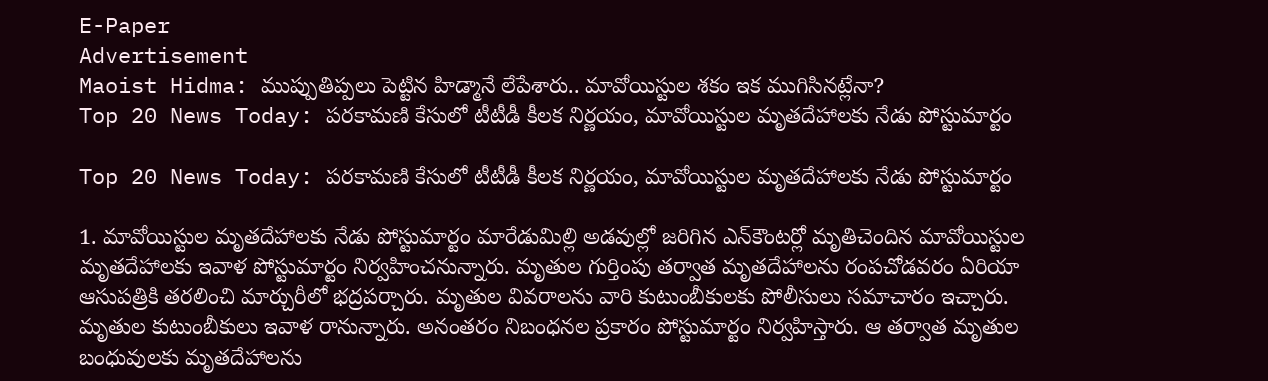E-Paper
Advertisement
Maoist Hidma: ముప్పుతిప్పలు పెట్టిన హిడ్మానే లేపేశారు.. మావోయిస్టుల శకం ఇక ముగిసినట్లేనా?
Top 20 News Today: పరకామణి కేసులో టీటీడీ కీలక నిర్ణయం, మావోయిస్టుల మృతదేహాలకు నేడు పోస్టుమార్టం

Top 20 News Today: పరకామణి కేసులో టీటీడీ కీలక నిర్ణయం, మావోయిస్టుల మృతదేహాలకు నేడు పోస్టుమార్టం

1. మావోయిస్టుల మృతదేహాలకు నేడు పోస్టుమార్టం మారేడుమిల్లి అడవుల్లో జరిగిన ఎన్‌కౌంటర్లో మృతిచెందిన మావోయిస్టుల మృతదేహాలకు ఇవాళ పోస్టుమార్టం నిర్వహించనున్నారు. మృతుల గుర్తింపు తర్వాత మృతదేహాలను రంపచోడవరం ఏరియా ఆసుపత్రికి తరలించి మార్చురీలో భద్రపర్చారు. మృతుల వివరాలను వారి కుటుంబీకులకు పోలీసులు సమాచారం ఇచ్చారు. మృతుల కుటుంబీకులు ఇవాళ రానున్నారు. అనంతరం నిబంధనల ప్రకారం పోస్టుమార్టం నిర్వహిస్తారు. ఆ తర్వాత మృతుల బంధువులకు మృతదేహాలను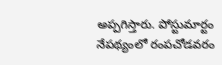అప్పగిస్తారు. పోస్టుమార్టం నేపథ్యంలో రంపచోడవరం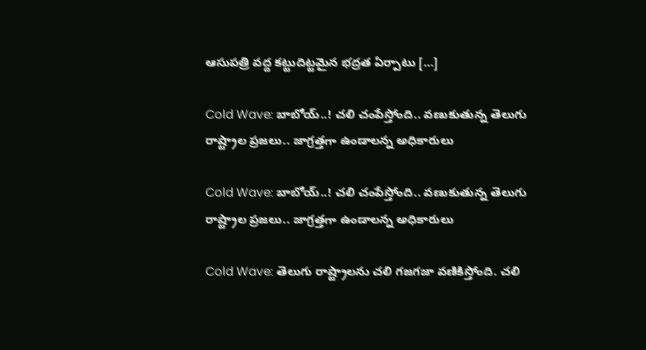ఆసుపత్రి వద్ద కట్టుదిట్టమైన భద్రత ఏర్పాటు […]

Cold Wave: బాబోయ్..! చలి చంపేస్తోంది.. వణుకుతున్న తెలుగు రాష్ట్రాల ప్రజలు.. జాగ్రత్తగా ఉండాలన్న అధికారులు

Cold Wave: బాబోయ్..! చలి చంపేస్తోంది.. వణుకుతున్న తెలుగు రాష్ట్రాల ప్రజలు.. జాగ్రత్తగా ఉండాలన్న అధికారులు

Cold Wave: తెలుగు రాష్ట్రాలను చలి గజగజా వణికిస్తోంది. చలి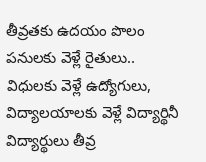తీవ్రతకు ఉదయం పొలం పనులకు వెళ్లే రైతులు.. విధులకు వెళ్లే ఉద్యోగులు, విద్యాలయాలకు వెళ్లే విద్యార్థినీ విద్యార్థులు తీవ్ర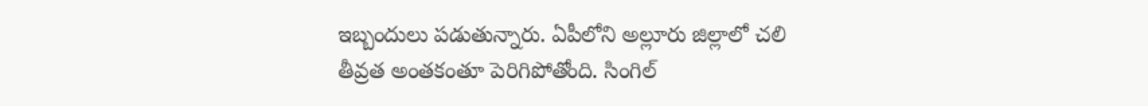ఇబ్బందులు పడుతున్నారు. ఏపీలోని అల్లూరు జిల్లాలో చలి తీవ్రత అంతకంతూ పెరిగిపోతోంది. సింగిల్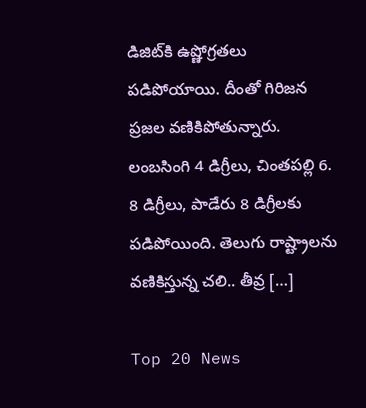డిజిట్‌కి ఉష్ణోగ్రతలు పడిపోయాయి. దీంతో గిరిజన ప్రజల వణికిపోతున్నారు. లంబసింగి 4 డిగ్రీలు, చింతపల్లి 6. 8 డిగ్రీలు, పాడేరు 8 డిగ్రీలకు పడిపోయింది. తెలుగు రాష్ట్రాలను వణికిస్తున్న చలి.. తీవ్ర […]

Top 20 News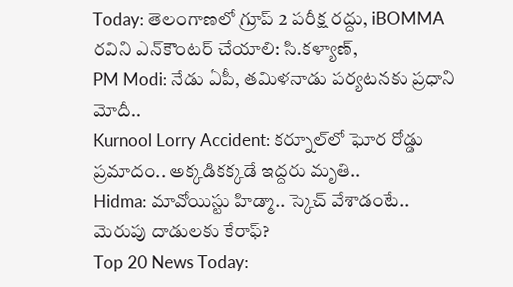Today: తెలంగాణలో గ్రూప్ 2 పరీక్ష రద్దు, iBOMMA రవిని ఎన్‌కౌంటర్‌ చేయాలి: సి.కళ్యాణ్,
PM Modi: నేడు ఏపీ, తమిళనాడు పర్యటనకు ప్రధాని మోదీ..
Kurnool Lorry Accident: కర్నూల్‌లో ఘోర రోడ్డు ప్రమాదం.. అక్కడికక్కడే ఇద్దరు మృతి..
Hidma: మావోయిస్టు హిడ్మా.. స్కెచ్ వేశాడంటే.. మెరుపు దాడులకు కేరాఫ్?
Top 20 News Today: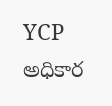YCP అధికార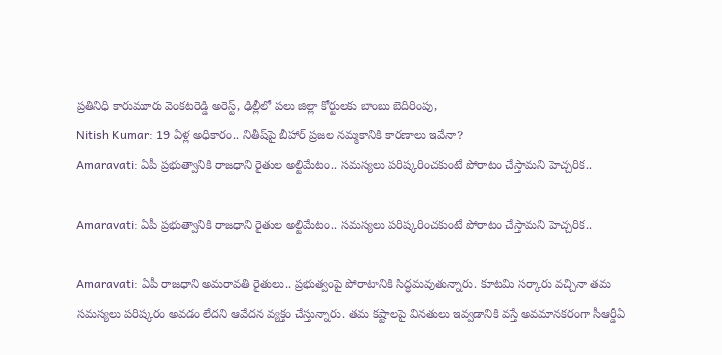ప్రతినిధి కారుమూరు వెంకటరెడ్డి అరెస్ట్, ఢిల్లీలో పలు జిల్లా కోర్టులకు బాంబు బెదిరింపు,
Nitish Kumar: 19 ఏళ్ల అధికారం.. నితీష్‌పై బీహార్ ప్రజల నమ్మకానికి కారణాలు ఇవేనా?
Amaravati: ఏపీ ప్రభుత్వానికి రాజధాని రైతుల అల్టిమేటం.. సమస్యలు పరిష్కరించకుంటే పోరాటం చేస్తామని హెచ్చరిక..

Amaravati: ఏపీ ప్రభుత్వానికి రాజధాని రైతుల అల్టిమేటం.. సమస్యలు పరిష్కరించకుంటే పోరాటం చేస్తామని హెచ్చరిక..

Amaravati: ఏపీ రాజధాని అమరావతి రైతులు.. ప్రభుత్వంపై పోరాటానికి సిద్ధమవుతున్నారు. కూటమి సర్కారు వచ్చినా తమ సమస్యలు పరిష్కరం అవడం లేదని ఆవేదన వ్యక్తం చేస్తున్నారు. తమ కష్టాలపై వినతులు ఇవ్వడానికి వస్తే అవమానకరంగా సీఆర్డీఏ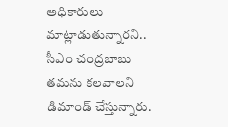అధికారులు మాట్లాడుతున్నారని.. సీఎం చంద్రబాబు తమను కలవాలని డిమాండ్ చేస్తున్నారు.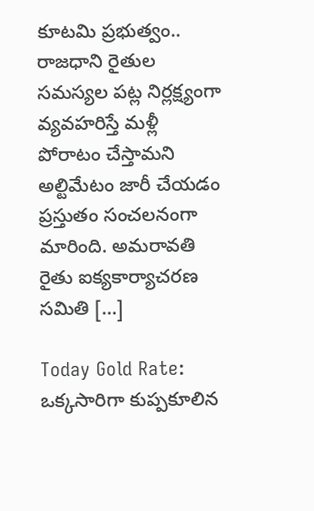కూటమి ప్రభుత్వం.. రాజధాని రైతుల సమస్యల పట్ల నిర్లక్ష్యంగా వ్యవహరిస్తే మళ్లీ పోరాటం చేస్తామని అల్టిమేటం జారీ చేయడం ప్రస్తుతం సంచలనంగా మారింది. అమరావతి రైతు ఐక్యకార్యాచరణ సమితి […]

Today Gold Rate: ఒక్కసారిగా కుప్పకూలిన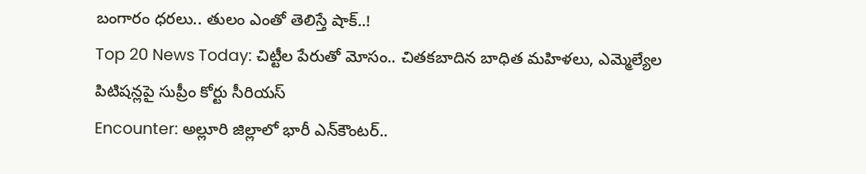బంగారం ధరలు.. తులం ఎంతో తెలిస్తే షాక్..!
Top 20 News Today: చిట్టీల పేరుతో మోసం.. చితకబాదిన బాధిత మహిళలు, ఎమ్మెల్యేల పిటిషన్లపై సుప్రీం కోర్టు సీరియస్
Encounter: అల్లూరి జిల్లాలో భారీ ఎన్‌కౌంటర్..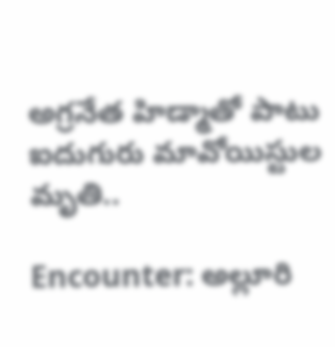అగ్రనేత హిడ్మాతో పాటు ఐదుగురు మావోయిస్టుల మృతి..

Encounter: అల్లూరి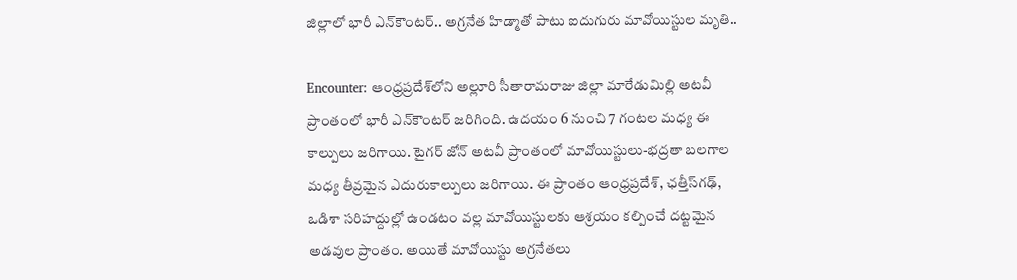జిల్లాలో భారీ ఎన్‌కౌంటర్.. అగ్రనేత హిడ్మాతో పాటు ఐదుగురు మావోయిస్టుల మృతి..

Encounter: ఆంధ్రప్రదేశ్‌లోని అల్లూరి సీతారామరాజు జిల్లా మారేడుమిల్లి అటవీ ప్రాంతంలో భారీ ఎన్‌కౌంటర్‌ జరిగింది. ఉదయం 6 నుంచి 7 గంటల మధ్య ఈ కాల్పులు జరిగాయి. టైగర్ జోన్ అటవీ ప్రాంతంలో మావోయిస్టులు-భద్రతా బలగాల మధ్య తీవ్రమైన ఎదురుకాల్పులు జరిగాయి. ఈ ప్రాంతం ఆంధ్రప్రదేశ్, ఛత్తీస్‌గఢ్, ఒడిశా సరిహద్దుల్లో ఉండటం వల్ల మావోయిస్టులకు ఆశ్రయం కల్పించే దట్టమైన అడవుల ప్రాంతం. అయితే మావోయిస్టు అగ్రనేతలు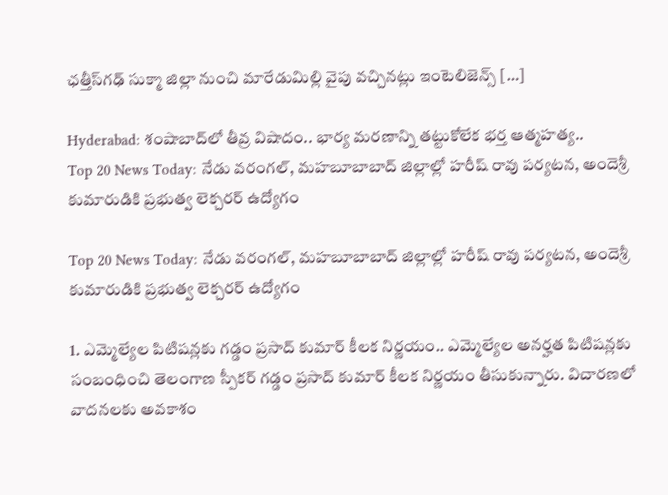ఛత్తీస్‌గఢ్ సుక్మా జిల్లా నుంచి మారేడుమిల్లి వైపు వచ్చినట్లు ఇంటెలిజెన్స్ […]

Hyderabad: శంషాబాద్‌లో తీవ్ర విషాదం.. భార్య మరణాన్ని తట్టుకోలేక భర్త ఆత్మహత్య..
Top 20 News Today: నేడు వరంగల్, మహబూబాబాద్ జిల్లాల్లో హరీష్ రావు పర్యటన, అందెశ్రీ కుమారుడికి ప్రభుత్వ లెక్చరర్ ఉద్యోగం

Top 20 News Today: నేడు వరంగల్, మహబూబాబాద్ జిల్లాల్లో హరీష్ రావు పర్యటన, అందెశ్రీ కుమారుడికి ప్రభుత్వ లెక్చరర్ ఉద్యోగం

1. ఎమ్మెల్యేల పిటిషన్లకు గడ్డం ప్రసాద్ కుమార్ కీలక నిర్ణయం.. ఎమ్మెల్యేల అనర్హత పిటిషన్లకు సంబంధించి తెలంగాణ స్పీకర్ గడ్డం ప్రసాద్ కుమార్‌ కీలక నిర్ణయం తీసుకున్నారు. విచారణలో వాదనలకు అవకాశం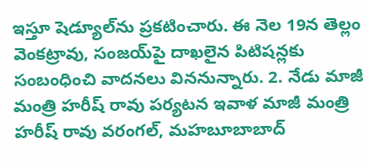ఇస్తూ షెడ్యూల్‌ను ప్రకటించారు. ఈ నెల 19న తెల్లం వెంకట్రావు, సంజయ్‌పై దాఖలైన పిటిషన్లకు సంబంధించి వాదనలు విననున్నారు. 2. నేడు మాజీ మంత్రి హరీష్ రావు పర్యటన ఇవాళ మాజీ మంత్రి హరీష్ రావు వరంగల్, మహబూబాబాద్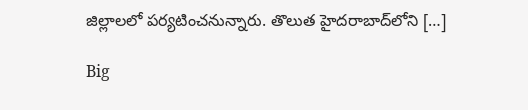జిల్లాలలో పర్యటించనున్నారు. తొలుత హైదరాబాద్‌లోని […]

Big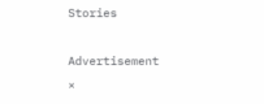Stories

Advertisement
×